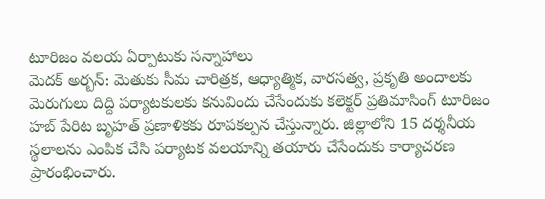టూరిజం వలయ ఏర్పాటుకు సన్నాహాలు
మెదక్ అర్బన్: మెతుకు సీమ చారిత్రక, ఆధ్యాత్మిక, వారసత్వ, ప్రకృతి అందాలకు మెరుగులు దిద్ది పర్యాటకులకు కనువిందు చేసేందుకు కలెక్టర్ ప్రతిమాసింగ్ టూరిజం హబ్ పేరిట బృహత్ ప్రణాళికకు రూపకల్పన చేస్తున్నారు. జిల్లాలోని 15 దర్శనీయ స్థలాలను ఎంపిక చేసి పర్యాటక వలయాన్ని తయారు చేసేందుకు కార్యాచరణ ప్రారంభించారు.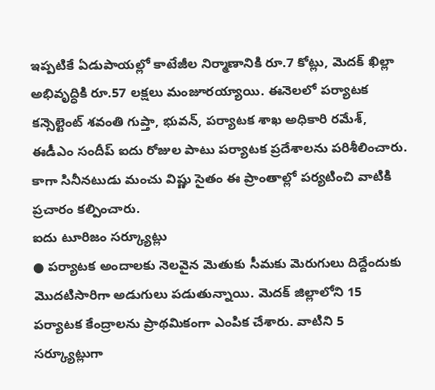ఇప్పటికే ఏడుపాయల్లో కాటేజీల నిర్మాణానికి రూ.7 కోట్లు, మెదక్ ఖిల్లా అభివృద్ధికి రూ.57 లక్షలు మంజూరయ్యాయి. ఈనెలలో పర్యాటక కన్సెల్టెంట్ శవంతి గుప్తా, భువన్, పర్యాటక శాఖ అధికారి రమేశ్, ఈడీఎం సందీప్ ఐదు రోజుల పాటు పర్యాటక ప్రదేశాలను పరిశీలించారు. కాగా సినీనటుడు మంచు విష్ణు సైతం ఈ ప్రాంతాల్లో పర్యటించి వాటికి ప్రచారం కల్పించారు.
ఐదు టూరిజం సర్క్యూట్లు
● పర్యాటక అందాలకు నెలవైన మెతుకు సీమకు మెరుగులు దిద్దేందుకు మొదటిసారిగా అడుగులు పడుతున్నాయి. మెదక్ జిల్లాలోని 15 పర్యాటక కేంద్రాలను ప్రాథమికంగా ఎంపిక చేశారు. వాటిని 5 సర్క్యూట్లుగా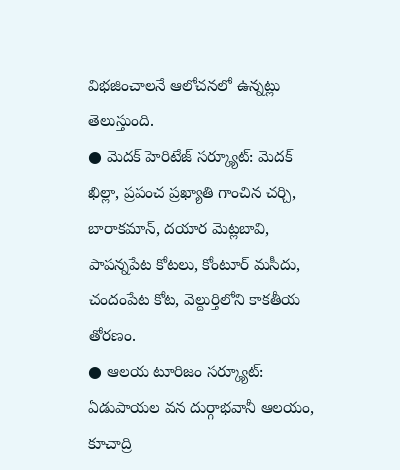విభజించాలనే ఆలోచనలో ఉన్నట్లు తెలుస్తుంది.
● మెదక్ హెరిటేజ్ సర్క్యూట్: మెదక్ ఖిల్లా, ప్రపంచ ప్రఖ్యాతి గాంచిన చర్చి, బారాకమాన్, దయార మెట్లబావి, పాపన్నపేట కోటలు, కోంటూర్ మసీదు, చందంపేట కోట, వెల్దుర్తిలోని కాకతీయ తోరణం.
● ఆలయ టూరిజం సర్క్యూట్: ఏడుపాయల వన దుర్గాభవానీ ఆలయం, కూచాద్రి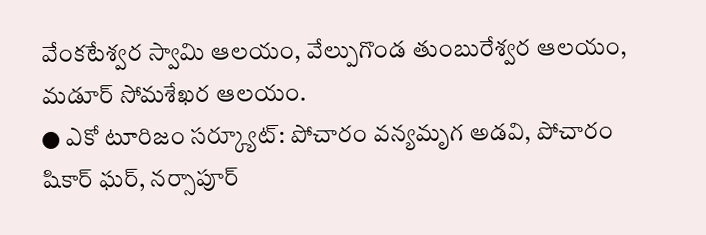వేంకటేశ్వర స్వామి ఆలయం, వేల్పుగొండ తుంబురేశ్వర ఆలయం, మడూర్ సోమశేఖర ఆలయం.
● ఎకో టూరిజం సర్క్యూట్: పోచారం వన్యమృగ అడవి, పోచారం షికార్ ఘర్, నర్సాపూర్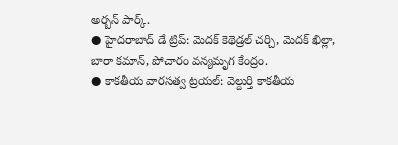అర్బన్ పార్క్.
● హైదరాబాద్ డే ట్రిప్: మెదక్ కెథెడ్రల్ చర్చి, మెదక్ ఖిల్లా, బారా కమాన్, పోచారం వన్యమృగ కేంద్రం.
● కాకతీయ వారసత్వ ట్రయల్: వెల్దుర్తి కాకతీయ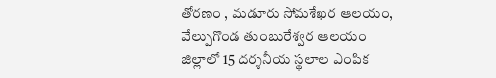తోరణం , మడూరు సోమశేఖర ఆలయం, వేల్పుగొండ తుంబురేశ్వర ఆలయం
జిల్లాలో 15 దర్శనీయ స్థలాల ఎంపిక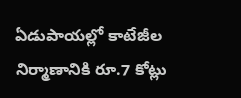ఏడుపాయల్లో కాటేజీల నిర్మాణానికి రూ.7 కోట్లు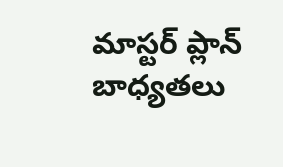మాస్టర్ ప్లాన్ బాధ్యతలు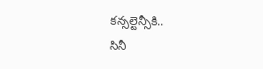కన్సల్టెన్సీకి..
సినీ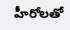హీరోలతో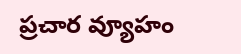ప్రచార వ్యూహం